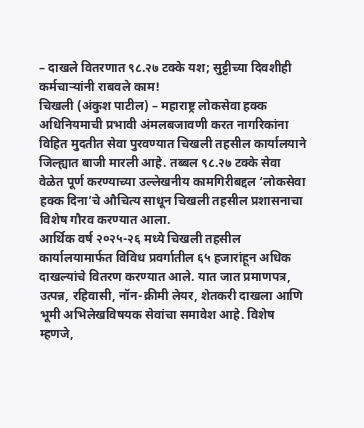– दाखले वितरणात ९८.२७ टक्के यश; सुट्टीच्या दिवशीही कर्मचाऱ्यांनी राबवले काम!
चिखली (अंकुश पाटील) – महाराष्ट्र लोकसेवा हक्क अधिनियमाची प्रभावी अंमलबजावणी करत नागरिकांना विहित मुदतीत सेवा पुरवण्यात चिखली तहसील कार्यालयाने जिल्ह्यात बाजी मारली आहे. तब्बल ९८.२७ टक्के सेवा वेळेत पूर्ण करण्याच्या उल्लेखनीय कामगिरीबद्दल ‘लोकसेवा हक्क दिना’चे औचित्य साधून चिखली तहसील प्रशासनाचा विशेष गौरव करण्यात आला.
आर्थिक वर्ष २०२५-२६ मध्ये चिखली तहसील कार्यालयामार्फत विविध प्रवर्गातील ६५ हजारांहून अधिक दाखल्यांचे वितरण करण्यात आले. यात जात प्रमाणपत्र, उत्पन्न, रहिवासी, नॉन-क्रीमी लेयर, शेतकरी दाखला आणि भूमी अभिलेखविषयक सेवांचा समावेश आहे. विशेष म्हणजे,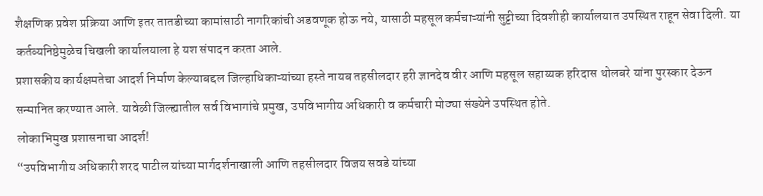शैक्षणिक प्रवेश प्रक्रिया आणि इतर तातडीच्या कामांसाठी नागरिकांची अडवणूक होऊ नये, यासाठी महसूल कर्मचाऱ्यांनी सुट्टीच्या दिवशीही कार्यालयात उपस्थित राहून सेवा दिली. या कर्तव्यनिष्ठेमुळेच चिखली कार्यालयाला हे यश संपादन करता आले.
प्रशासकीय कार्यक्षमतेचा आदर्श निर्माण केल्याबद्दल जिल्हाधिकाऱ्यांच्या हस्ते नायब तहसीलदार हरी ज्ञानदेव वीर आणि महसूल सहाय्यक हरिदास थोलबरे यांना पुरस्कार देऊन सन्मानित करण्यात आले. यावेळी जिल्ह्यातील सर्व विभागांचे प्रमुख, उपविभागीय अधिकारी व कर्मचारी मोठ्या संख्येने उपस्थित होते.
लोकाभिमुख प्रशासनाचा आदर्श!
“उपविभागीय अधिकारी शरद पाटील यांच्या मार्गदर्शनाखाली आणि तहसीलदार विजय सवडे यांच्या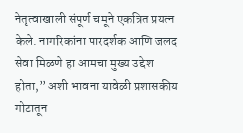नेतृत्वाखाली संपूर्ण चमूने एकत्रित प्रयत्न केले. नागरिकांना पारदर्शक आणि जलद सेवा मिळणे हा आमचा मुख्य उद्देश होता,” अशी भावना यावेळी प्रशासकीय गोटातून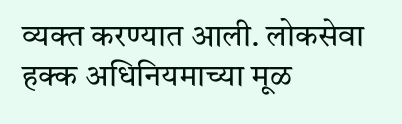व्यक्त करण्यात आली. लोकसेवा हक्क अधिनियमाच्या मूळ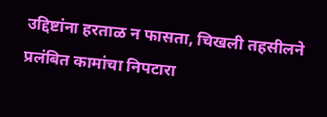उद्दिष्टांना हरताळ न फासता, चिखली तहसीलने प्रलंबित कामांचा निपटारा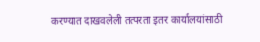करण्यात दाखवलेली तत्परता इतर कार्यालयांसाठी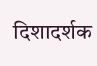दिशादर्शक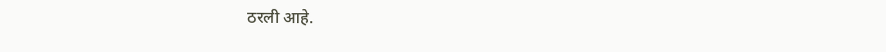ठरली आहे.